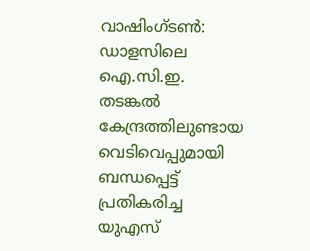വാഷിംഗ്ടൺ: ഡാളസിലെ ഐ.സി.ഇ. തടങ്കൽ കേന്ദ്രത്തിലുണ്ടായ വെടിവെപ്പുമായി ബന്ധപ്പെട്ട് പ്രതികരിച്ച യുഎസ്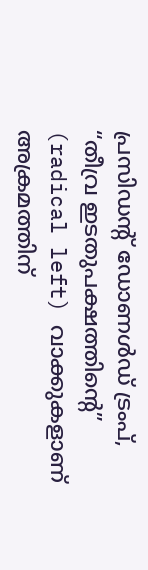പ്രസിഡന്റ് ഡോണൾഡ് ട്രംപ്, “തീവ്ര ഇടതുപക്ഷത്തിൻ്റെ” (radical left) വാക്കുകളാണ് അക്രമത്തിന്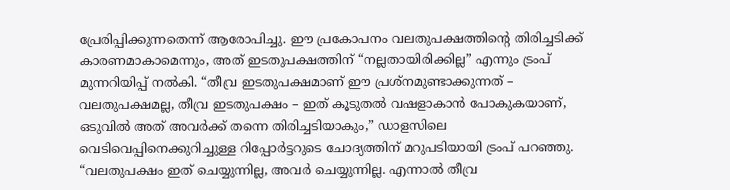പ്രേരിപ്പിക്കുന്നതെന്ന് ആരോപിച്ചു. ഈ പ്രകോപനം വലതുപക്ഷത്തിന്റെ തിരിച്ചടിക്ക് കാരണമാകാമെന്നും, അത് ഇടതുപക്ഷത്തിന് “നല്ലതായിരിക്കില്ല” എന്നും ട്രംപ് മുന്നറിയിപ്പ് നൽകി. “തീവ്ര ഇടതുപക്ഷമാണ് ഈ പ്രശ്നമുണ്ടാക്കുന്നത് – വലതുപക്ഷമല്ല, തീവ്ര ഇടതുപക്ഷം – ഇത് കൂടുതൽ വഷളാകാൻ പോകുകയാണ്, ഒടുവിൽ അത് അവർക്ക് തന്നെ തിരിച്ചടിയാകും,” ഡാളസിലെ വെടിവെപ്പിനെക്കുറിച്ചുള്ള റിപ്പോർട്ടറുടെ ചോദ്യത്തിന് മറുപടിയായി ട്രംപ് പറഞ്ഞു. “വലതുപക്ഷം ഇത് ചെയ്യുന്നില്ല, അവർ ചെയ്യുന്നില്ല. എന്നാൽ തീവ്ര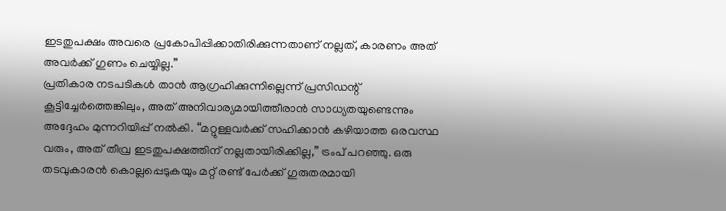ഇടതുപക്ഷം അവരെ പ്രകോപിപ്പിക്കാതിരിക്കുന്നതാണ് നല്ലത്, കാരണം അത് അവർക്ക് ഗുണം ചെയ്യില്ല.”
പ്രതികാര നടപടികൾ താൻ ആഗ്രഹിക്കുന്നില്ലെന്ന് പ്രസിഡന്റ് കൂട്ടിച്ചേർത്തെങ്കിലും, അത് അനിവാര്യമായിത്തീരാൻ സാധ്യതയുണ്ടെന്നും അദ്ദേഹം മുന്നറിയിപ്പ് നൽകി. “മറ്റുള്ളവർക്ക് സഹിക്കാൻ കഴിയാത്ത ഒരവസ്ഥ വരും, അത് തീവ്ര ഇടതുപക്ഷത്തിന് നല്ലതായിരിക്കില്ല,” ട്രംപ് പറഞ്ഞു. ഒരു തടവുകാരൻ കൊല്ലപ്പെടുകയും മറ്റ് രണ്ട് പേർക്ക് ഗുരുതരമായി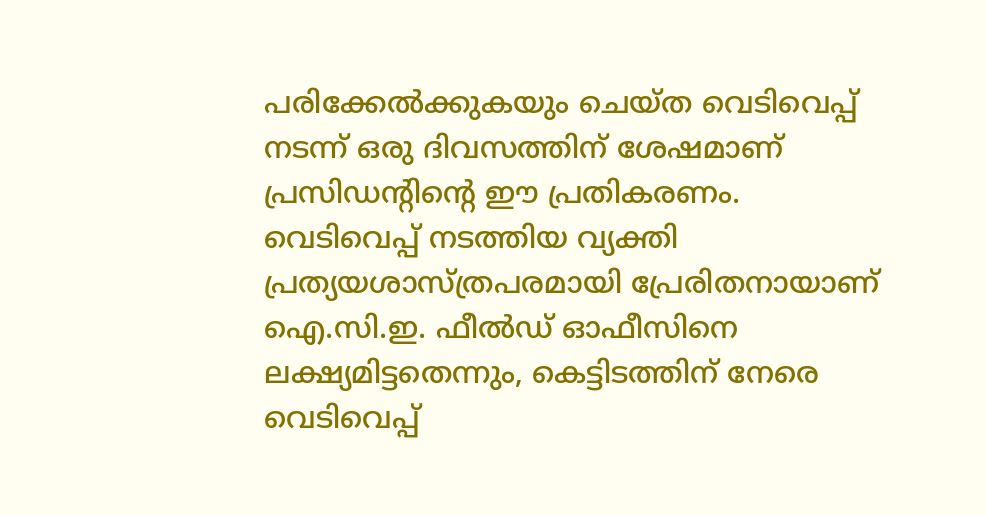പരിക്കേൽക്കുകയും ചെയ്ത വെടിവെപ്പ് നടന്ന് ഒരു ദിവസത്തിന് ശേഷമാണ് പ്രസിഡൻ്റിൻ്റെ ഈ പ്രതികരണം.
വെടിവെപ്പ് നടത്തിയ വ്യക്തി പ്രത്യയശാസ്ത്രപരമായി പ്രേരിതനായാണ് ഐ.സി.ഇ. ഫീൽഡ് ഓഫീസിനെ ലക്ഷ്യമിട്ടതെന്നും, കെട്ടിടത്തിന് നേരെ വെടിവെപ്പ്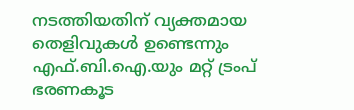നടത്തിയതിന് വ്യക്തമായ തെളിവുകൾ ഉണ്ടെന്നും എഫ്.ബി.ഐ.യും മറ്റ് ട്രംപ് ഭരണകൂട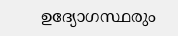ഉദ്യോഗസ്ഥരും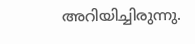അറിയിച്ചിരുന്നു.